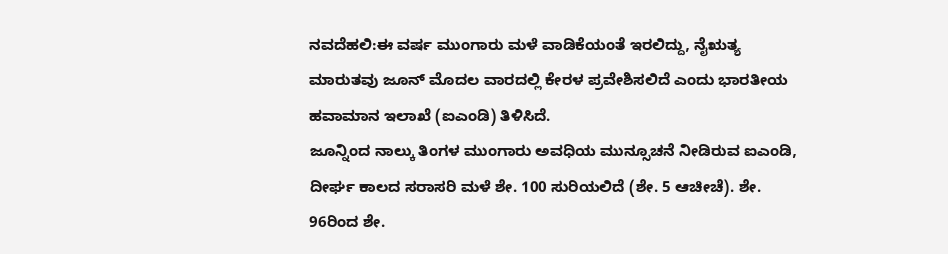ನವದೆಹಲಿ:ಈ ವರ್ಷ ಮುಂಗಾರು ಮಳೆ ವಾಡಿಕೆಯಂತೆ ಇರಲಿದ್ದು, ನೈಋತ್ಯ ಮಾರುತವು ಜೂನ್ ಮೊದಲ ವಾರದಲ್ಲಿ ಕೇರಳ ಪ್ರವೇಶಿಸಲಿದೆ ಎಂದು ಭಾರತೀಯ ಹವಾಮಾನ ಇಲಾಖೆ (ಐಎಂಡಿ) ತಿಳಿಸಿದೆ.
ಜೂನ್ನಿಂದ ನಾಲ್ಕು ತಿಂಗಳ ಮುಂಗಾರು ಅವಧಿಯ ಮುನ್ಸೂಚನೆ ನೀಡಿರುವ ಐಎಂಡಿ, ದೀರ್ಘ ಕಾಲದ ಸರಾಸರಿ ಮಳೆ ಶೇ. 100 ಸುರಿಯಲಿದೆ (ಶೇ. 5 ಆಚೀಚೆ). ಶೇ. 96ರಿಂದ ಶೇ.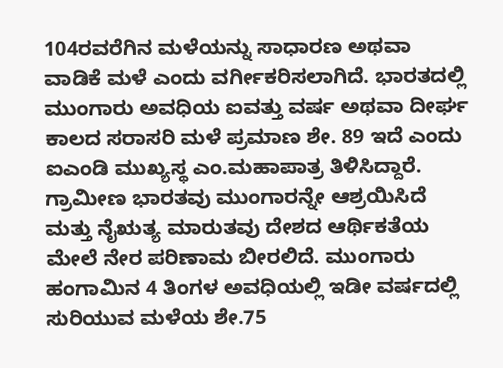104ರವರೆಗಿನ ಮಳೆಯನ್ನು ಸಾಧಾರಣ ಅಥವಾ ವಾಡಿಕೆ ಮಳೆ ಎಂದು ವರ್ಗೀಕರಿಸಲಾಗಿದೆ. ಭಾರತದಲ್ಲಿ ಮುಂಗಾರು ಅವಧಿಯ ಐವತ್ತು ವರ್ಷ ಅಥವಾ ದೀರ್ಘ ಕಾಲದ ಸರಾಸರಿ ಮಳೆ ಪ್ರಮಾಣ ಶೇ. 89 ಇದೆ ಎಂದು ಐಎಂಡಿ ಮುಖ್ಯಸ್ಥ ಎಂ.ಮಹಾಪಾತ್ರ ತಿಳಿಸಿದ್ದಾರೆ.
ಗ್ರಾಮೀಣ ಭಾರತವು ಮುಂಗಾರನ್ನೇ ಆಶ್ರಯಿಸಿದೆ ಮತ್ತು ನೈಋತ್ಯ ಮಾರುತವು ದೇಶದ ಆರ್ಥಿಕತೆಯ ಮೇಲೆ ನೇರ ಪರಿಣಾಮ ಬೀರಲಿದೆ. ಮುಂಗಾರು ಹಂಗಾಮಿನ 4 ತಿಂಗಳ ಅವಧಿಯಲ್ಲಿ ಇಡೀ ವರ್ಷದಲ್ಲಿ ಸುರಿಯುವ ಮಳೆಯ ಶೇ.75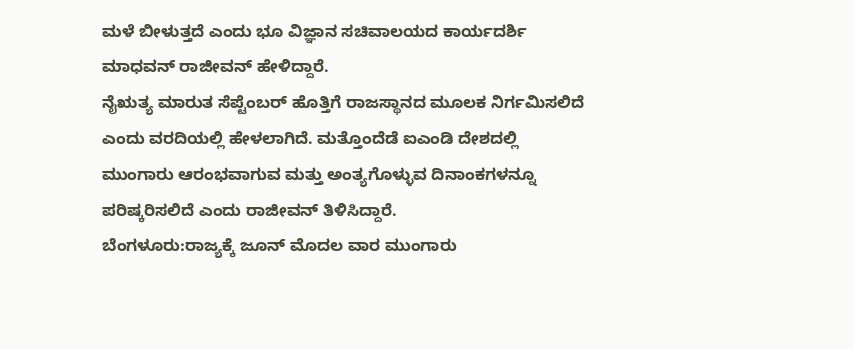ಮಳೆ ಬೀಳುತ್ತದೆ ಎಂದು ಭೂ ವಿಜ್ಞಾನ ಸಚಿವಾಲಯದ ಕಾರ್ಯದರ್ಶಿ ಮಾಧವನ್ ರಾಜೀವನ್ ಹೇಳಿದ್ದಾರೆ.
ನೈಋತ್ಯ ಮಾರುತ ಸೆಪ್ಟೆಂಬರ್ ಹೊತ್ತಿಗೆ ರಾಜಸ್ಥಾನದ ಮೂಲಕ ನಿರ್ಗಮಿಸಲಿದೆ ಎಂದು ವರದಿಯಲ್ಲಿ ಹೇಳಲಾಗಿದೆ. ಮತ್ತೊಂದೆಡೆ ಐಎಂಡಿ ದೇಶದಲ್ಲಿ ಮುಂಗಾರು ಆರಂಭವಾಗುವ ಮತ್ತು ಅಂತ್ಯಗೊಳ್ಳುವ ದಿನಾಂಕಗಳನ್ನೂ ಪರಿಷ್ಕರಿಸಲಿದೆ ಎಂದು ರಾಜೀವನ್ ತಿಳಿಸಿದ್ದಾರೆ.
ಬೆಂಗಳೂರು:ರಾಜ್ಯಕ್ಕೆ ಜೂನ್ ಮೊದಲ ವಾರ ಮುಂಗಾರು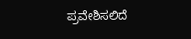ಪ್ರವೇಶಿಸಲಿದೆ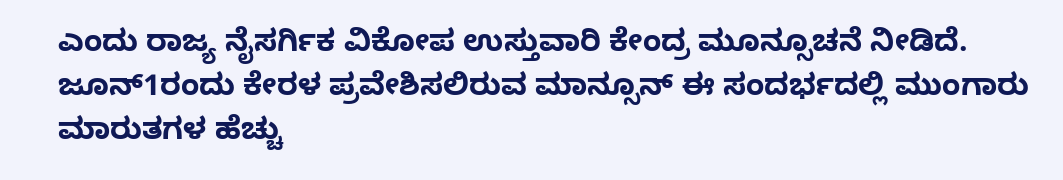ಎಂದು ರಾಜ್ಯ ನೈಸರ್ಗಿಕ ವಿಕೋಪ ಉಸ್ತುವಾರಿ ಕೇಂದ್ರ ಮೂನ್ಸೂಚನೆ ನೀಡಿದೆ. ಜೂನ್1ರಂದು ಕೇರಳ ಪ್ರವೇಶಿಸಲಿರುವ ಮಾನ್ಸೂನ್ ಈ ಸಂದರ್ಭದಲ್ಲಿ ಮುಂಗಾರು ಮಾರುತಗಳ ಹೆಚ್ಚು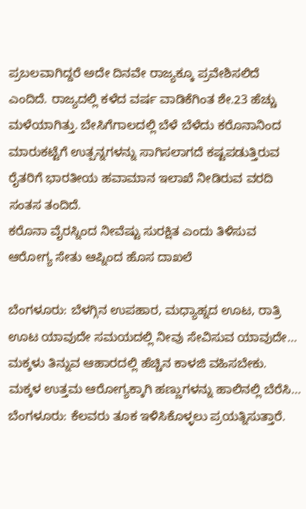ಪ್ರಬಲವಾಗಿದ್ದರೆ ಅದೇ ದಿನವೇ ರಾಜ್ಯಕ್ಕೂ ಪ್ರವೇಶಿಸಲಿದೆ ಎಂದಿದೆ. ರಾಜ್ಯದಲ್ಲಿ ಕಳೆದ ವರ್ಷ ವಾಡಿಕೆಗಿಂತ ಶೇ.23 ಹೆಚ್ಚು ಮಳೆಯಾಗಿತ್ತು. ಬೇಸಿಗೆಗಾಲದಲ್ಲಿ ಬೆಳೆ ಬೆಳೆದು ಕರೊನಾನಿಂದ ಮಾರುಕಟ್ಟೆಗೆ ಉತ್ಪನ್ನಗಳನ್ನು ಸಾಗಿಸಲಾಗದೆ ಕಷ್ಟಪಡುತ್ತಿರುವ ರೈತರಿಗೆ ಭಾರತೀಯ ಹವಾಮಾನ ಇಲಾಖೆ ನೀಡಿರುವ ವರದಿ ಸಂತಸ ತಂದಿದೆ.
ಕರೊನಾ ವೈರಸ್ನಿಂದ ನೀವೆಷ್ಟು ಸುರಕ್ಷಿತ ಎಂದು ತಿಳಿಸುವ ಆರೋಗ್ಯ ಸೇತು ಆಪ್ನಿಂದ ಹೊಸ ದಾಖಲೆ

ಬೆಂಗಳೂರು: ಬೆಳಗ್ಗಿನ ಉಪಹಾರ, ಮಧ್ಯಾಹ್ನದ ಊಟ, ರಾತ್ರಿ ಊಟ ಯಾವುದೇ ಸಮಯದಲ್ಲಿ ನೀವು ಸೇವಿಸುವ ಯಾವುದೇ…
ಮಕ್ಕಳು ತಿನ್ನುವ ಆಹಾರದಲ್ಲಿ ಹೆಚ್ಚಿನ ಕಾಳಜಿ ವಹಿಸಬೇಕು. ಮಕ್ಕಳ ಉತ್ತಮ ಆರೋಗ್ಯಕ್ಕಾಗಿ ಹಣ್ಣುಗಳನ್ನು ಹಾಲಿನಲ್ಲಿ ಬೆರೆಸಿ…
ಬೆಂಗಳೂರು: ಕೆಲವರು ತೂಕ ಇಳಿಸಿಕೊಳ್ಳಲು ಪ್ರಯತ್ನಿಸುತ್ತಾರೆ.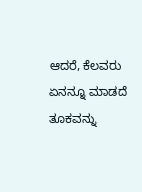ಆದರೆ, ಕೆಲವರು ಏನನ್ನೂ ಮಾಡದೆ ತೂಕವನ್ನು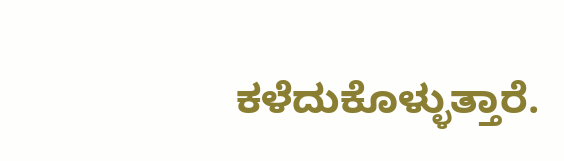ಕಳೆದುಕೊಳ್ಳುತ್ತಾರೆ.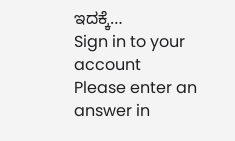ಇದಕ್ಕೆ…
Sign in to your account
Please enter an answer in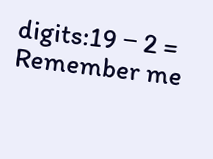digits:19 − 2 =
Remember me